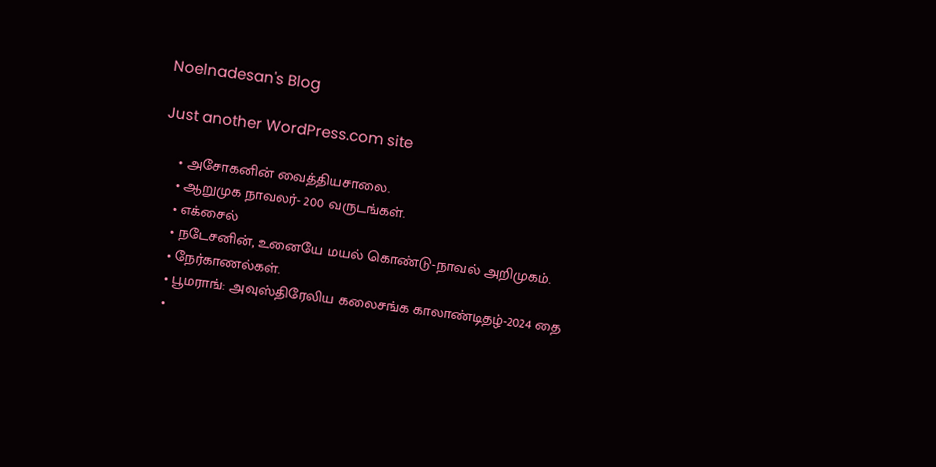Noelnadesan's Blog

Just another WordPress.com site

    • அசோகனின் வைத்தியசாலை.
    • ஆறுமுக நாவலர்- 200 வருடங்கள்.
    • எக்சைல்
    • நடேசனின், உனையே மயல் கொண்டு-நாவல் அறிமுகம்.
    • நேர்காணல்கள்.
    • பூமராங்: அவுஸ்திரேலிய கலைசங்க காலாண்டிதழ்-2024 தை
    •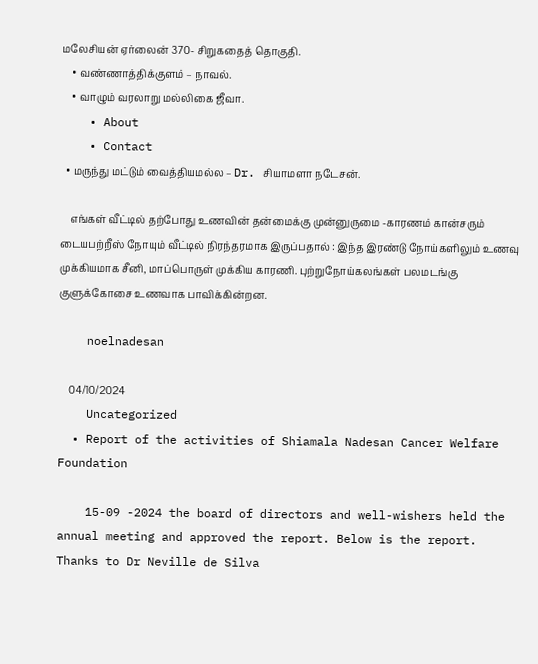மலேசியன் ஏர்லைன் 370- சிறுகதைத் தொகுதி.
    • வண்ணாத்திக்குளம் – நாவல்.
    • வாழும் வரலாறு மல்லிகை ஜீவா.
    • About
    • Contact
  • மருந்து மட்டும் வைத்தியமல்ல – Dr. சியாமளா நடேசன்.

    எங்கள் வீட்டில் தற்போது உணவின் தன்மைக்கு முன்னுருமை -காரணம் கான்சரும் டையபற்றீஸ் நோயும் வீட்டில் நிரந்தரமாக இருப்பதால் : இந்த இரண்டு நோய்களிலும் உணவு முக்கியமாக சீனி, மாப்பொருள் முக்கிய காரணி. புற்றுநோய்கலங்கள் பலமடங்கு குளுக்கோசை உணவாக பாவிக்கின்றன.

    noelnadesan

    04/10/2024
    Uncategorized
  • Report of the activities of Shiamala Nadesan Cancer Welfare Foundation

    15-09 -2024 the board of directors and well-wishers held the annual meeting and approved the report. Below is the report. Thanks to Dr Neville de Silva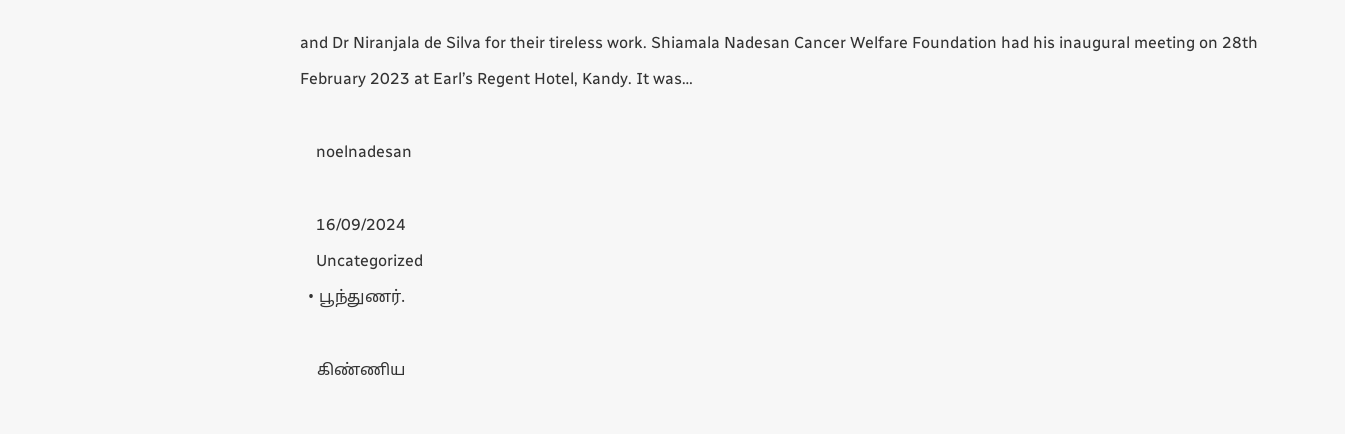and Dr Niranjala de Silva for their tireless work. Shiamala Nadesan Cancer Welfare Foundation had his inaugural meeting on 28th February 2023 at Earl’s Regent Hotel, Kandy. It was…

    noelnadesan

    16/09/2024
    Uncategorized
  • பூந்துணர்.

    கிண்ணிய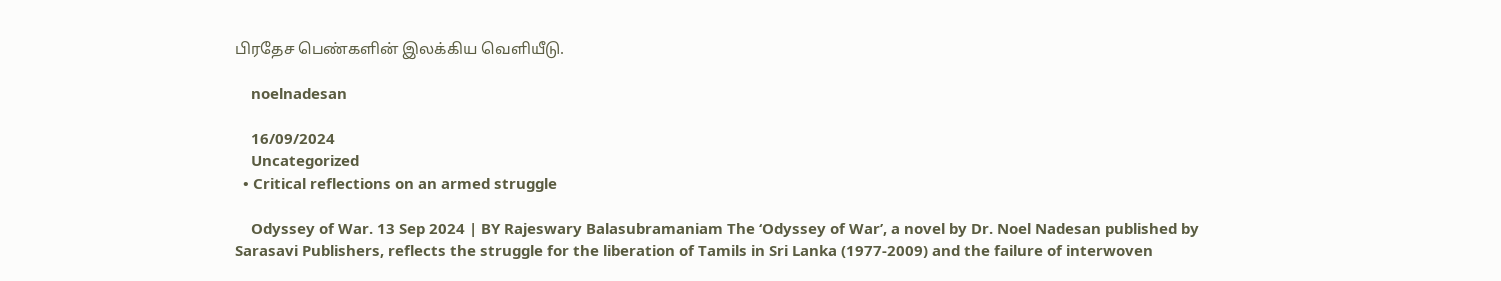பிரதேச பெண்களின் இலக்கிய வெளியீடு.

    noelnadesan

    16/09/2024
    Uncategorized
  • Critical reflections on an armed struggle

    Odyssey of War. 13 Sep 2024 | BY Rajeswary Balasubramaniam The ‘Odyssey of War’, a novel by Dr. Noel Nadesan published by Sarasavi Publishers, reflects the struggle for the liberation of Tamils in Sri Lanka (1977-2009) and the failure of interwoven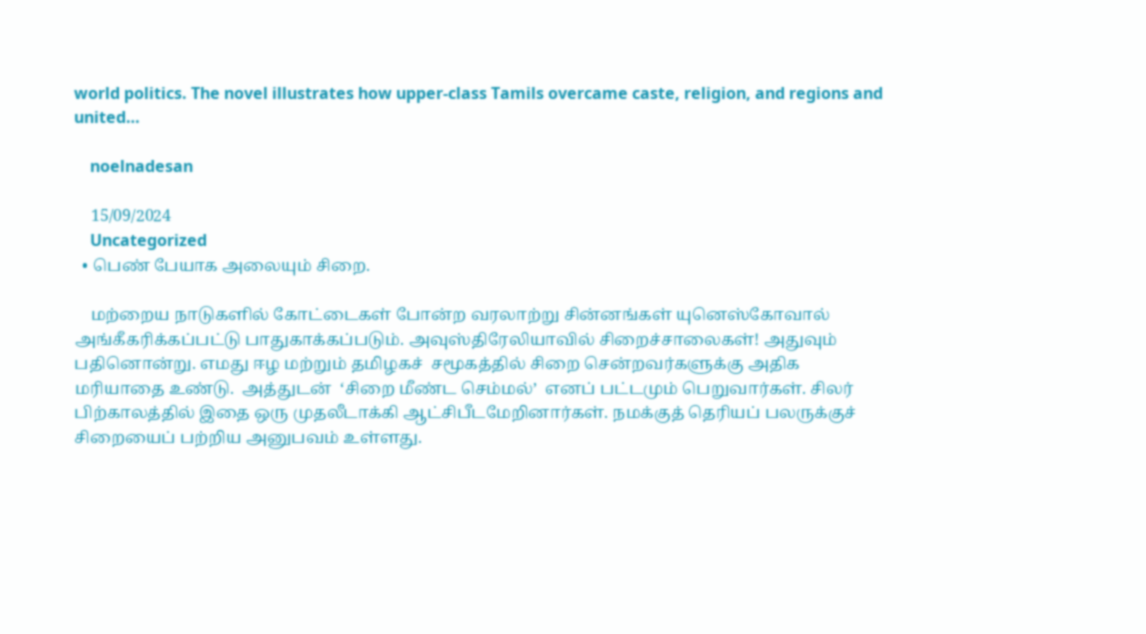world politics. The novel illustrates how upper-class Tamils overcame caste, religion, and regions and united…

    noelnadesan

    15/09/2024
    Uncategorized
  • பெண் பேயாக அலையும் சிறை.

    மற்றைய நாடுகளில் கோட்டைகள் போன்ற வரலாற்று சின்னங்கள் யுனெஸ்கோவால்  அங்கீகரிக்கப்பட்டு பாதுகாக்கப்படும். அவுஸ்திரேலியாவில் சிறைச்சாலைகள்! அதுவும் பதினொன்று. எமது ஈழ மற்றும் தமிழகச்  சமூகத்தில் சிறை சென்றவர்களுக்கு அதிக மரியாதை உண்டு.  அத்துடன்  ‘சிறை மீண்ட செம்மல்’  எனப் பட்டமும் பெறுவார்கள். சிலர் பிற்காலத்தில் இதை ஒரு முதலீடாக்கி ஆட்சிபீடமேறினார்கள். நமக்குத் தெரியப் பலருக்குச் சிறையைப் பற்றிய அனுபவம் உள்ளது.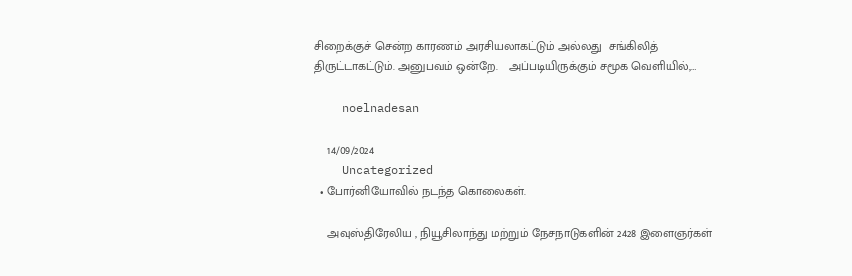சிறைக்குச் சென்ற காரணம் அரசியலாகட்டும் அல்லது  சங்கிலித் திருட்டாகட்டும். அனுபவம் ஒன்றே.   அப்படியிருக்கும் சமூக வெளியில்,…

    noelnadesan

    14/09/2024
    Uncategorized
  • போர்னியோவில் நடந்த கொலைகள்.

    அவுஸ்திரேலிய , நியூசிலாந்து மற்றும் நேசநாடுகளின் 2428 இளைஞர்கள்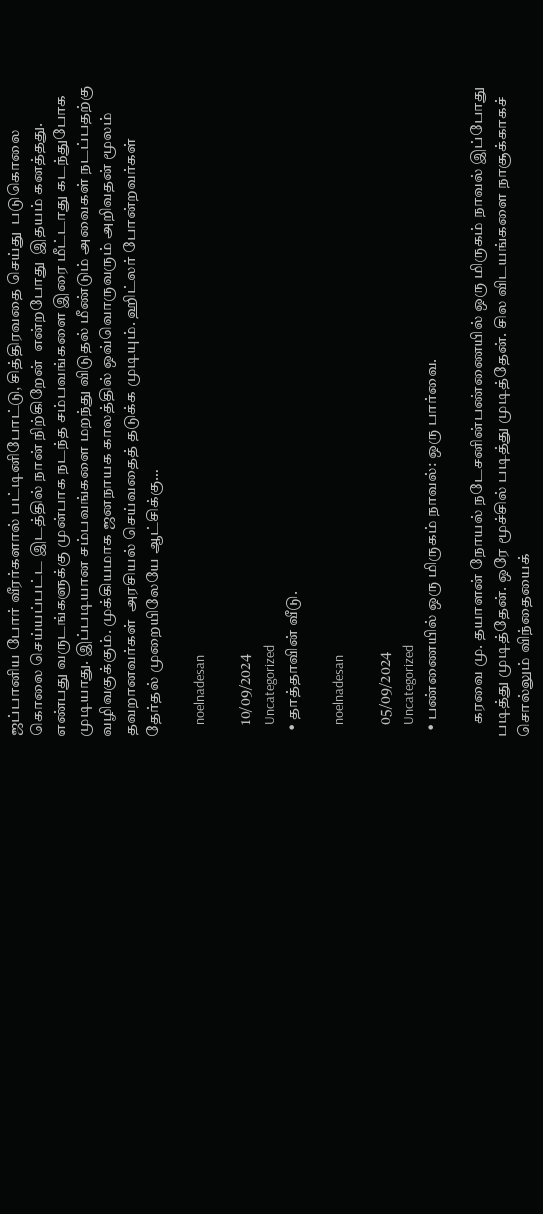ஜப்பானிய போர் வீரர்களால் பட்டினிபோட்டு, சித்திரவதை செய்து  படுகொலை  கொலை செய்யப்பட்ட இடத்தில் நான் நிற்கிறேன்  என்றபோது  இதயம் கனத்தது.  எண்பது வருடங்களுக்கு முன்பாக நடந்த சம்பவங்களை இரை மீட்டாது கடந்துபோக  முடியாது. இப்படியான சம்பவங்களை மறந்து விடுதல் மீண்டும் அவைகள் நடப்பதற்கு வழிவகுக்கும். முக்கியமாக ஜனநாயக காலத்தில் ஒவ்வொருவரும் அறிவதன் மூலம் தவறானவர்கள்  அரசியல் செய்வதைத் தடுக்க முடியும். ஹிட்லர் போன்றவர்கள் தேர்தல் முறையிலேயே ஆட்சிக்கு…

    noelnadesan

    10/09/2024
    Uncategorized
  • தாத்தாவின் வீடு.

    noelnadesan

    05/09/2024
    Uncategorized
  • பண்ணையில் ஒரு மிருகம் நாவல்: ஒரு பார்வை.

    கரவை மு. தயாளன் நோயல் நடேசனின்பண்ணையில் ஒரு மிருகம் நாவல் இப்போது படித்து முடித்தேன். ஒரே மூச்சில் படித்து முடித்தேன். சில விடயங்களை நாசூக்காகச் சொல்லும் விந்தையைக்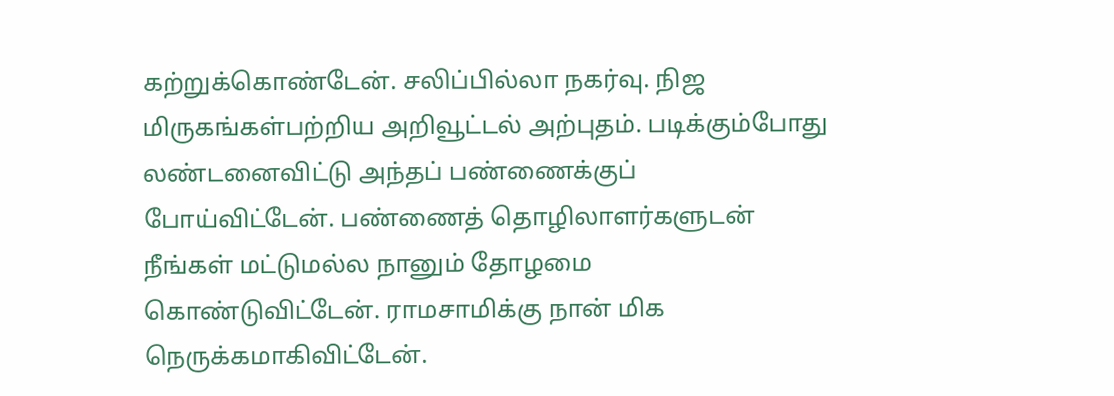கற்றுக்கொண்டேன். சலிப்பில்லா நகர்வு. நிஜ மிருகங்கள்பற்றிய அறிவூட்டல் அற்புதம். படிக்கும்போது லண்டனைவிட்டு அந்தப் பண்ணைக்குப் போய்விட்டேன். பண்ணைத் தொழிலாளர்களுடன் நீங்கள் மட்டுமல்ல நானும் தோழமை கொண்டுவிட்டேன். ராமசாமிக்கு நான் மிக நெருக்கமாகிவிட்டேன்.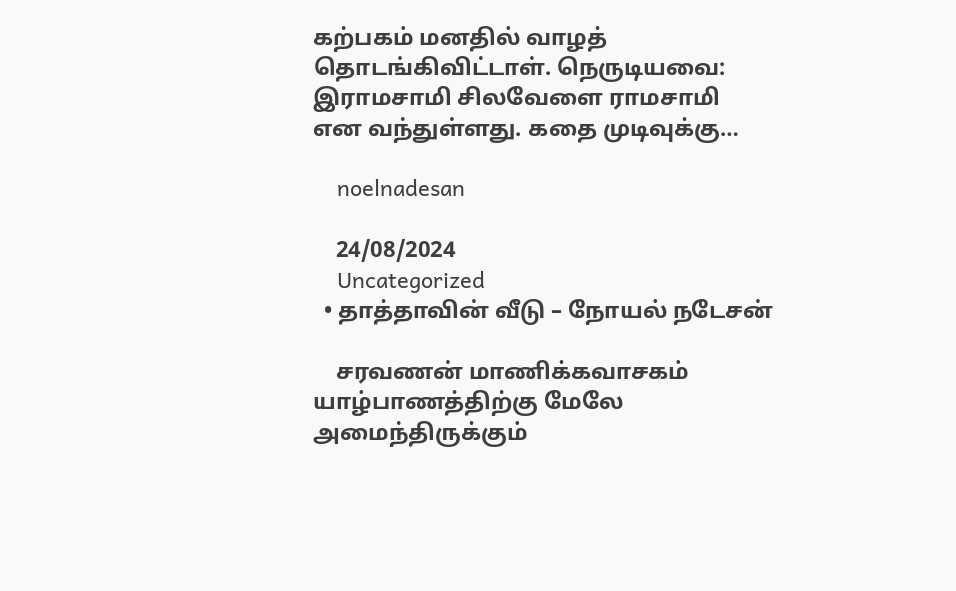கற்பகம் மனதில் வாழத் தொடங்கிவிட்டாள். நெருடியவை: இராமசாமி சிலவேளை ராமசாமி என வந்துள்ளது. கதை முடிவுக்கு…

    noelnadesan

    24/08/2024
    Uncategorized
  • தாத்தாவின் வீடு – நோயல் நடேசன்

    சரவணன் மாணிக்கவாசகம் யாழ்பாணத்திற்கு மேலே அமைந்திருக்கும்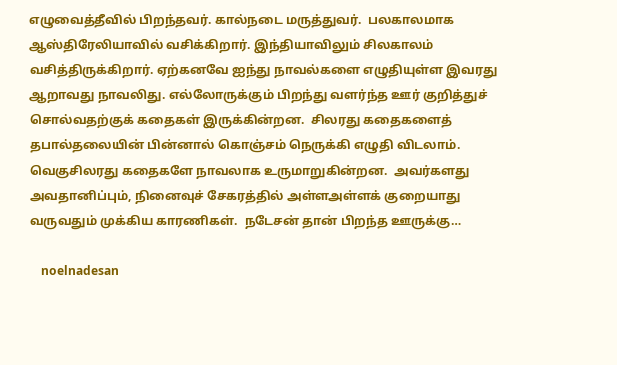எழுவைத்தீவில் பிறந்தவர். கால்நடை மருத்துவர்.  பலகாலமாக ஆஸ்திரேலியாவில் வசிக்கிறார். இந்தியாவிலும் சிலகாலம் வசித்திருக்கிறார். ஏற்கனவே ஐந்து நாவல்களை எழுதியுள்ள இவரது ஆறாவது நாவலிது. எல்லோருக்கும் பிறந்து வளர்ந்த ஊர் குறித்துச் சொல்வதற்குக் கதைகள் இருக்கின்றன.  சிலரது கதைகளைத் தபால்தலையின் பின்னால் கொஞ்சம் நெருக்கி எழுதி விடலாம்.  வெகுசிலரது கதைகளே நாவலாக உருமாறுகின்றன.  அவர்களது அவதானிப்பும், நினைவுச் சேகரத்தில் அள்ளஅள்ளக் குறையாது வருவதும் முக்கிய காரணிகள்.  நடேசன் தான் பிறந்த ஊருக்கு…

    noelnadesan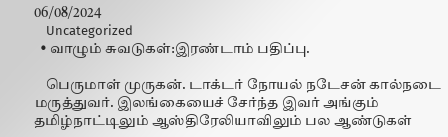06/08/2024
    Uncategorized
  • வாழும் சுவடுகள்:இரண்டாம் பதிப்பு.

    பெருமாள் முருகன். டாக்டர் நோயல் நடேசன் கால்நடை மருத்துவர். இலங்கையைச் சேர்ந்த இவர் அங்கும் தமிழ்நாட்டிலும் ஆஸ்திரேலியாவிலும் பல ஆண்டுகள்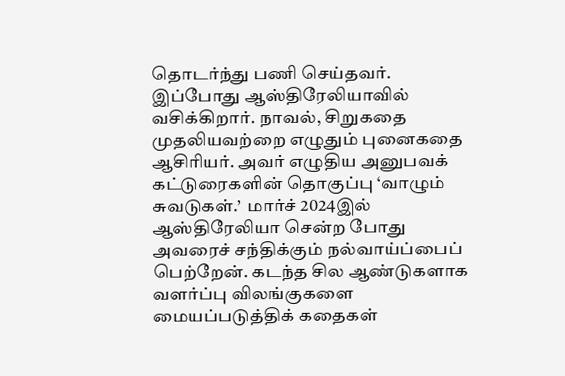தொடர்ந்து பணி செய்தவர். இப்போது ஆஸ்திரேலியாவில் வசிக்கிறார். நாவல், சிறுகதை முதலியவற்றை எழுதும் புனைகதை ஆசிரியர். அவர் எழுதிய அனுபவக் கட்டுரைகளின் தொகுப்பு ‘வாழும் சுவடுகள்.’  மார்ச் 2024இல் ஆஸ்திரேலியா சென்ற போது அவரைச் சந்திக்கும் நல்வாய்ப்பைப் பெற்றேன். கடந்த சில ஆண்டுகளாக வளர்ப்பு விலங்குகளை மையப்படுத்திக் கதைகள்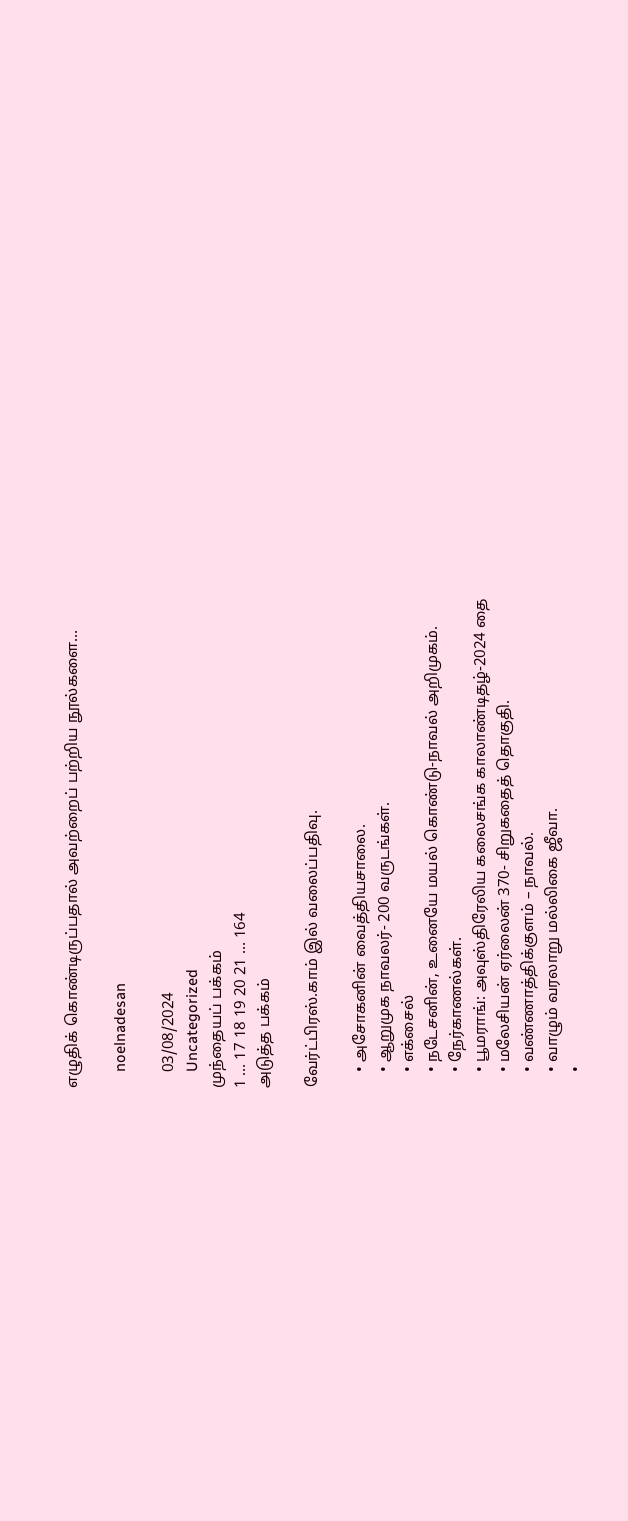எழுதிக் கொண்டிருப்பதால் அவற்றைப் பற்றிய நூல்களை…

    noelnadesan

    03/08/2024
    Uncategorized
முந்தையப் பக்கம்
1 … 17 18 19 20 21 … 164
அடுத்த பக்கம்

வேர்ட்பிரஸ்.காம் இல் வலைப்பதிவு.

    • அசோகனின் வைத்தியசாலை.
    • ஆறுமுக நாவலர்- 200 வருடங்கள்.
    • எக்சைல்
    • நடேசனின், உனையே மயல் கொண்டு-நாவல் அறிமுகம்.
    • நேர்காணல்கள்.
    • பூமராங்: அவுஸ்திரேலிய கலைசங்க காலாண்டிதழ்-2024 தை
    • மலேசியன் ஏர்லைன் 370- சிறுகதைத் தொகுதி.
    • வண்ணாத்திக்குளம் – நாவல்.
    • வாழும் வரலாறு மல்லிகை ஜீவா.
    •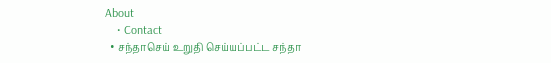About
    • Contact
  • சந்தாசெய் உறுதி செய்யப்பட்ட சந்தா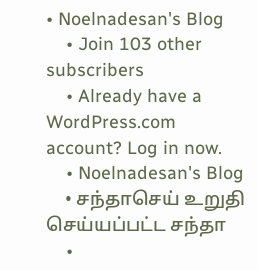• Noelnadesan's Blog
    • Join 103 other subscribers
    • Already have a WordPress.com account? Log in now.
    • Noelnadesan's Blog
    • சந்தாசெய் உறுதி செய்யப்பட்ட சந்தா
    •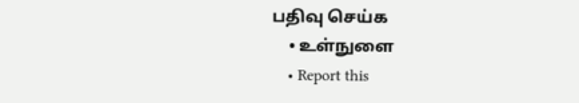பதிவு செய்க
    • உள்நுளை
    • Report this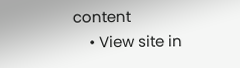content
    • View site in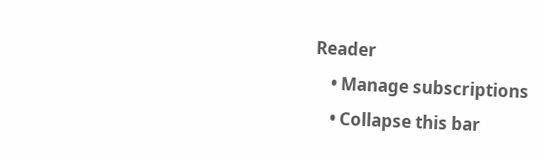Reader
    • Manage subscriptions
    • Collapse this bar